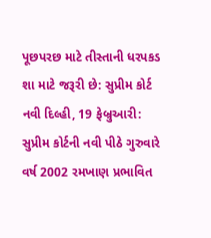પૂછપરછ માટે તીસ્તાની ધરપકડ શા માટે જરૂરી છે: સુપ્રીમ કોર્ટ
નવી દિલ્હી, 19 ફેબ્રુઆરી: સુપ્રીમ કોર્ટની નવી પીઠે ગુરુવારે વર્ષ 2002 રમખાણ પ્રભાવિત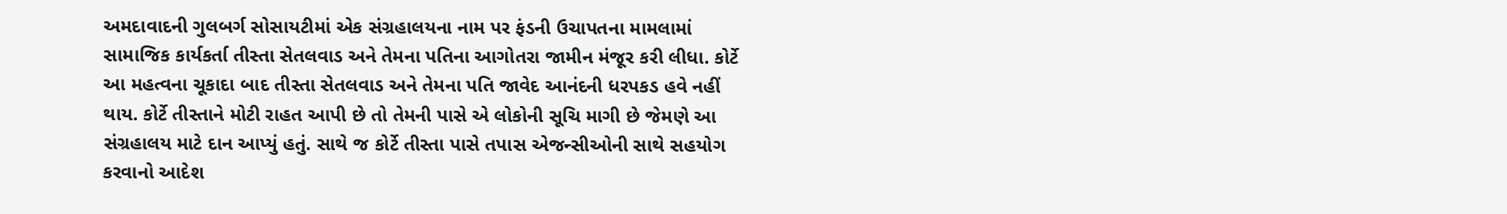અમદાવાદની ગુલબર્ગ સોસાયટીમાં એક સંગ્રહાલયના નામ પર ફંડની ઉચાપતના મામલામાં સામાજિક કાર્યકર્તા તીસ્તા સેતલવાડ અને તેમના પતિના આગોતરા જામીન મંજૂર કરી લીધા. કોર્ટે આ મહત્વના ચૂકાદા બાદ તીસ્તા સેતલવાડ અને તેમના પતિ જાવેદ આનંદની ધરપકડ હવે નહીં થાય. કોર્ટે તીસ્તાને મોટી રાહત આપી છે તો તેમની પાસે એ લોકોની સૂચિ માગી છે જેમણે આ સંગ્રહાલય માટે દાન આપ્યું હતું. સાથે જ કોર્ટે તીસ્તા પાસે તપાસ એજન્સીઓની સાથે સહયોગ કરવાનો આદેશ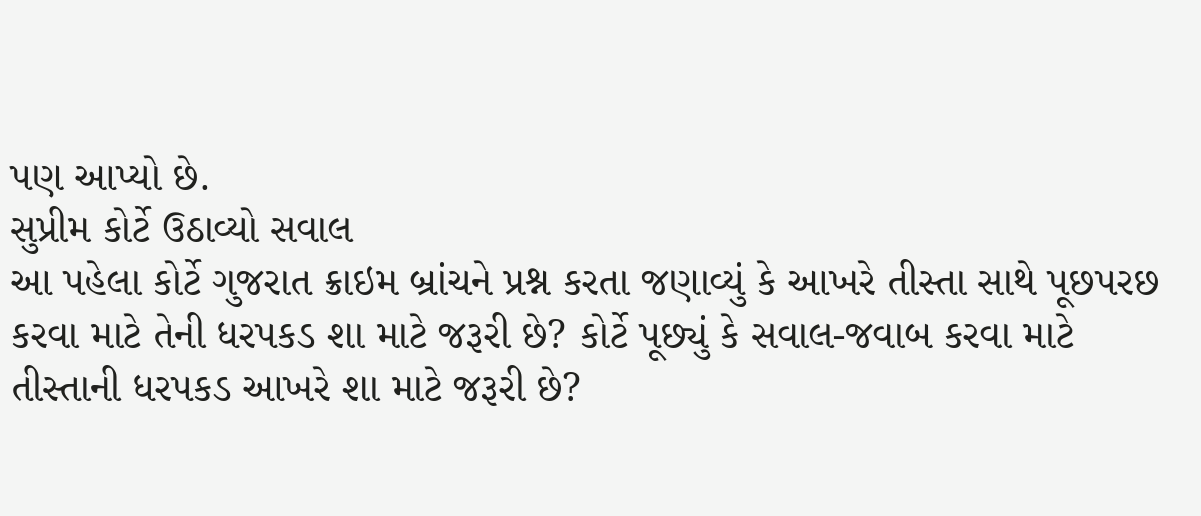પણ આપ્યો છે.
સુપ્રીમ કોર્ટે ઉઠાવ્યો સવાલ
આ પહેલા કોર્ટે ગુજરાત ક્રાઇમ બ્રાંચને પ્રશ્ન કરતા જણાવ્યું કે આખરે તીસ્તા સાથે પૂછપરછ કરવા માટે તેની ધરપકડ શા માટે જરૂરી છે? કોર્ટે પૂછ્યું કે સવાલ-જવાબ કરવા માટે તીસ્તાની ધરપકડ આખરે શા માટે જરૂરી છે?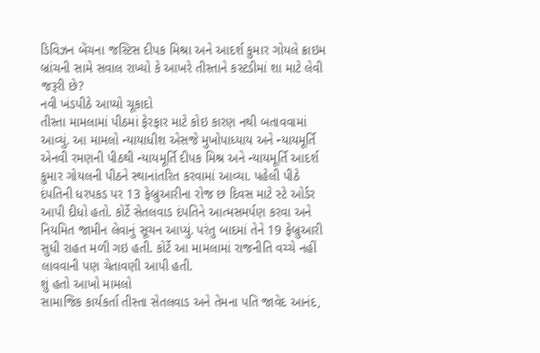ડિવિઝન બેંચના જસ્ટિસ દીપક મિશ્રા અને આદર્શ કુમાર ગોયલે ક્રાઇમ બ્રાંચની સામે સવાલ રાખ્યો કે આખરે તીસ્તાને કસ્ટડીમાં શા માટે લેવી જરૂરી છે?
નવી ખંડપીઠે આપ્યો ચૂકાદો
તીસ્તા મામલામાં પીઠમાં ફેરફાર માટે કોઇ કારણ નથી બતાવવામાં આવ્યું. આ મામલો ન્યાયાધીશ એસજે મુખોપાધ્યાય અને ન્યાયમૂર્તિ એનવી રમણની પીઠથી ન્યાયમૂર્તિ દીપક મિશ્ર અને ન્યાયમૂર્તિ આદર્શ કુમાર ગોયલની પીઠને સ્થાનાંતરિત કરવામાં આવ્યા. પહેલી પીઠે દંપતિની ધરપકડ પર 13 ફેબ્રુઆરીના રોજ છ દિવસ માટે સ્ટે ઓર્ડર આપી દીધો હતો. કોર્ટે સેતલવાડ દંપતિને આત્મસમર્પણ કરવા અને નિયમિત જામીન લેવાનું સૂચન આપ્યું. પરંતુ બાદમાં તેને 19 ફેબ્રુઆરી સુધી રાહત મળી ગઇ હતી. કોર્ટે આ મામલામાં રાજનીતિ વચ્ચે નહીં લાવવાની પણ ચેતાવણી આપી હતી.
શું હતો આખો મામલો
સામાજિક કાર્યકર્તા તીસ્તા સેતલવાડ અને તેમના પતિ જાવેદ આનંદ,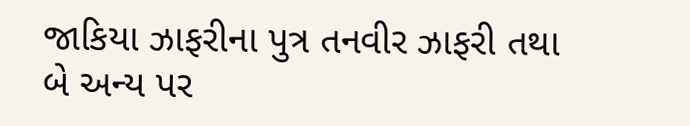જાકિયા ઝાફરીના પુત્ર તનવીર ઝાફરી તથા બે અન્ય પર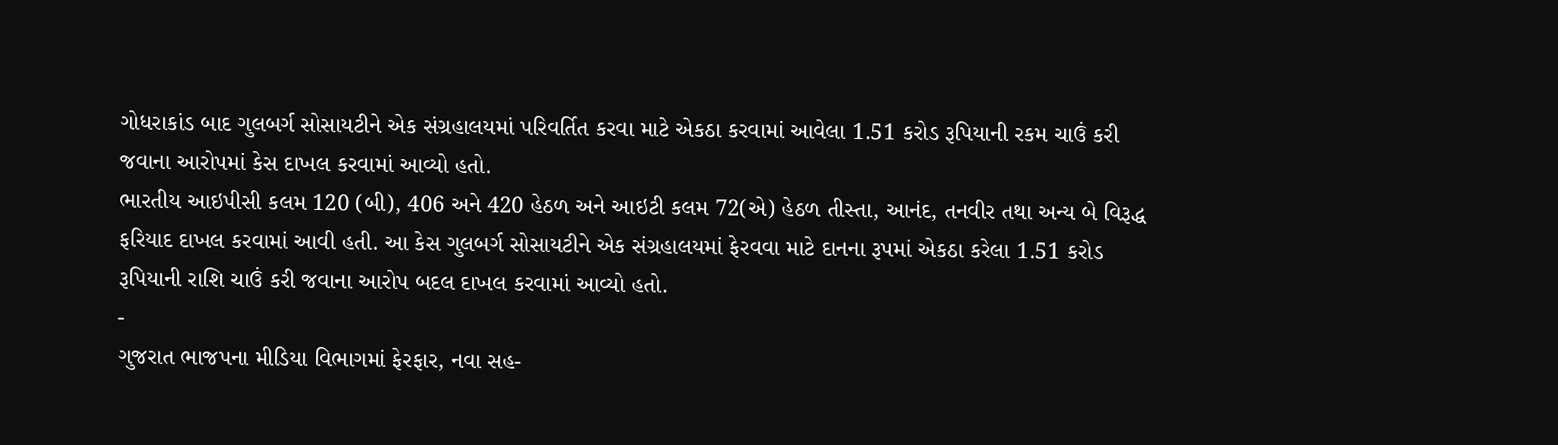ગોધરાકાંડ બાદ ગુલબર્ગ સોસાયટીને એક સંગ્રહાલયમાં પરિવર્તિત કરવા માટે એકઠા કરવામાં આવેલા 1.51 કરોડ રૂપિયાની રકમ ચાઉં કરી જવાના આરોપમાં કેસ દાખલ કરવામાં આવ્યો હતો.
ભારતીય આઇપીસી કલમ 120 (બી), 406 અને 420 હેઠળ અને આઇટી કલમ 72(એ) હેઠળ તીસ્તા, આનંદ, તનવીર તથા અન્ય બે વિરૂદ્ધ ફરિયાદ દાખલ કરવામાં આવી હતી. આ કેસ ગુલબર્ગ સોસાયટીને એક સંગ્રહાલયમાં ફેરવવા માટે દાનના રૂપમાં એકઠા કરેલા 1.51 કરોડ રૂપિયાની રાશિ ચાઉં કરી જવાના આરોપ બદલ દાખલ કરવામાં આવ્યો હતો.
-
ગુજરાત ભાજપના મીડિયા વિભાગમાં ફેરફાર, નવા સહ-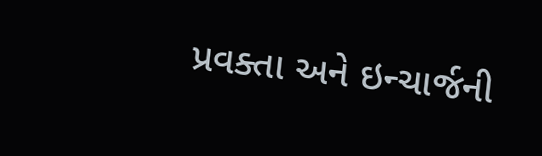પ્રવક્તા અને ઇન્ચાર્જની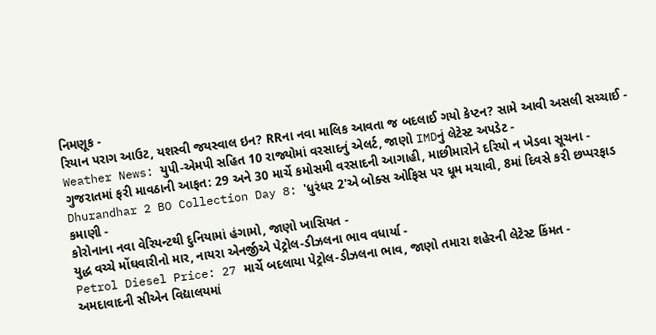નિમણૂક -
રિયાન પરાગ આઉટ, યશસ્વી જયસ્વાલ ઇન? RRના નવા માલિક આવતા જ બદલાઈ ગયો કેપ્ટન? સામે આવી અસલી સચ્ચાઈ -
Weather News: યુપી-એમપી સહિત 10 રાજ્યોમાં વરસાદનું એલર્ટ, જાણો IMDનું લેટેસ્ટ અપડેટ -
ગુજરાતમાં ફરી માવઠાની આફત: 29 અને 30 માર્ચે કમોસમી વરસાદની આગાહી, માછીમારોને દરિયો ન ખેડવા સૂચના -
Dhurandhar 2 BO Collection Day 8: 'ધુરંધર 2'એ બોક્સ ઓફિસ પર ધૂમ મચાવી, 8માં દિવસે કરી છપ્પરફાડ કમાણી -
કોરોનાના નવા વેરિયન્ટથી દુનિયામાં હંગામો, જાણો ખાસિયત -
યુદ્ધ વચ્ચે મોંઘવારીનો માર, નાયરા એનર્જીએ પેટ્રોલ-ડીઝલના ભાવ વધાર્યા -
Petrol Diesel Price: 27 માર્ચે બદલાયા પેટ્રોલ-ડીઝલના ભાવ, જાણો તમારા શહેરની લેટેસ્ટ કિંમત -
અમદાવાદની સીએન વિદ્યાલયમાં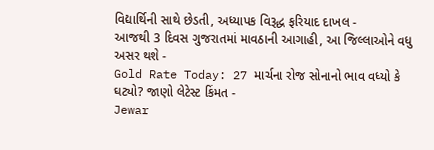વિદ્યાર્થિની સાથે છેડતી, અધ્યાપક વિરૂદ્ધ ફરિયાદ દાખલ -
આજથી 3 દિવસ ગુજરાતમાં માવઠાની આગાહી, આ જિલ્લાઓને વધુ અસર થશે -
Gold Rate Today: 27 માર્ચના રોજ સોનાનો ભાવ વધ્યો કે ઘટ્યો? જાણો લેટેસ્ટ કિંમત -
Jewar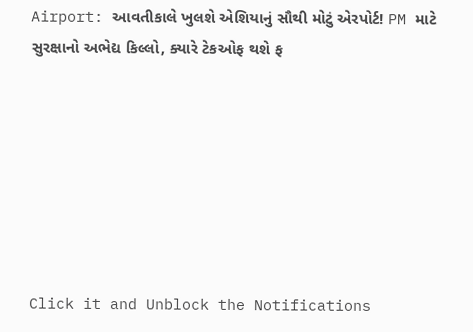Airport: આવતીકાલે ખુલશે એશિયાનું સૌથી મોટું એરપોર્ટ! PM માટે સુરક્ષાનો અભેદ્ય કિલ્લો, ક્યારે ટેકઓફ થશે ફ







Click it and Unblock the Notifications